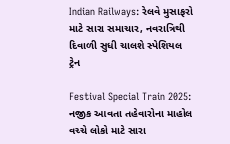Indian Railways: રેલવે મુસાફરો માટે સારા સમાચાર, નવરાત્રિથી દિવાળી સુધી ચાલશે સ્પેશિયલ ટ્રેન

Festival Special Train 2025: નજીક આવતા તહેવારોના માહોલ વચ્ચે લોકો માટે સારા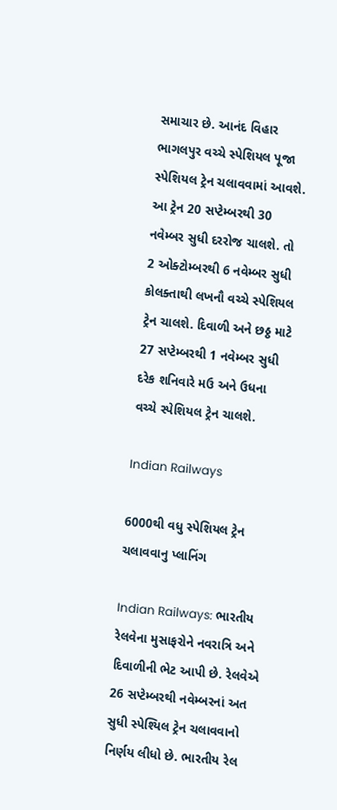સમાચાર છે. આનંદ વિહાર ભાગલપુર વચ્ચે સ્પેશિયલ પૂજા સ્પેશિયલ ટ્રેન ચલાવવામાં આવશે. આ ટ્રેન 20 સપ્ટેમ્બરથી 30 નવેમ્બર સુધી દરરોજ ચાલશે. તો 2 ઓક્ટોમ્બરથી 6 નવેમ્બર સુધી કોલક્તાથી લખનૌ વચ્ચે સ્પેશિયલ ટ્રેન ચાલશે. દિવાળી અને છઠ્ઠ માટે 27 સપ્ટેમ્બરથી 1 નવેમ્બર સુધી દરેક શનિવારે મઉ અને ઉધના વચ્ચે સ્પેશિયલ ટ્રેન ચાલશે.

Indian Railways

6000થી વધુ સ્પેશિયલ ટ્રેન ચલાવવાનુ પ્લાનિંગ

Indian Railways: ભારતીય રેલવેના મુસાફરોને નવરાત્રિ અને દિવાળીની ભેટ આપી છે. રેલવેએ 26 સપ્ટેમ્બરથી નવેમ્બરનાં અત સુધી સ્પેશ્યિલ ટ્રેન ચલાવવાનો નિર્ણય લીધો છે. ભારતીય રેલ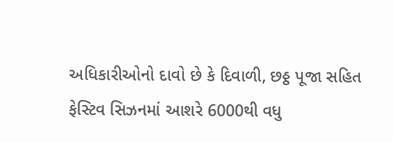અધિકારીઓનો દાવો છે કે દિવાળી, છઠ્ઠ પૂજા સહિત ફેસ્ટિવ સિઝનમાં આશરે 6000થી વધુ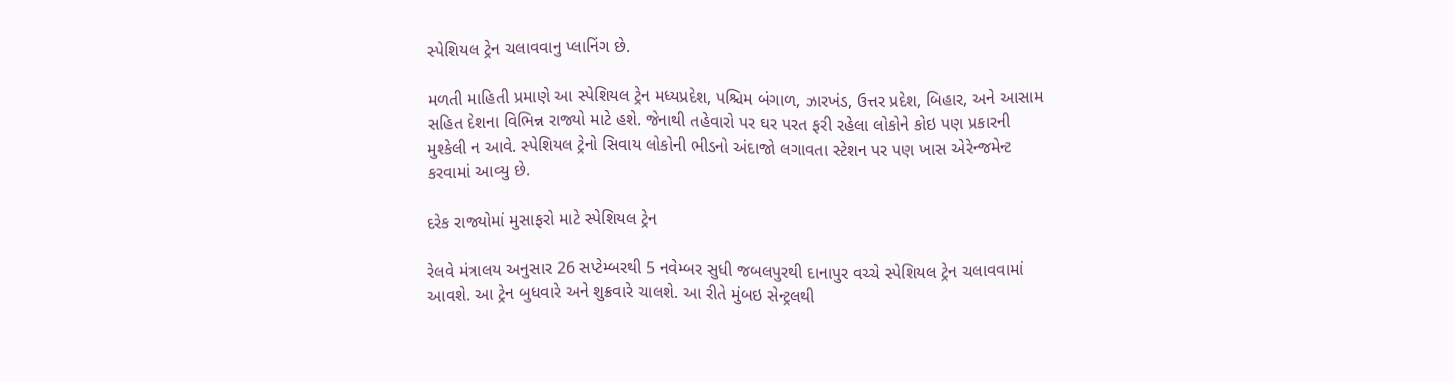સ્પેશિયલ ટ્રેન ચલાવવાનુ પ્લાનિંગ છે.

મળતી માહિતી પ્રમાણે આ સ્પેશિયલ ટ્રેન મધ્યપ્રદેશ, પશ્ચિમ બંગાળ, ઝારખંડ, ઉત્તર પ્રદેશ, બિહાર, અને આસામ સહિત દેશના વિભિન્ન રાજ્યો માટે હશે. જેનાથી તહેવારો પર ઘર પરત ફરી રહેલા લોકોને કોઇ પણ પ્રકારની મુશ્કેલી ન આવે. સ્પેશિયલ ટ્રેનો સિવાય લોકોની ભીડનો અંદાજો લગાવતા સ્ટેશન પર પણ ખાસ એરેન્જમેન્ટ કરવામાં આવ્યુ છે.

દરેક રાજ્યોમાં મુસાફરો માટે સ્પેશિયલ ટ્રેન

રેલવે મંત્રાલય અનુસાર 26 સપ્ટેમ્બરથી 5 નવેમ્બર સુધી જબલપુરથી દાનાપુર વચ્ચે સ્પેશિયલ ટ્રેન ચલાવવામાં આવશે. આ ટ્રેન બુધવારે અને શુક્રવારે ચાલશે. આ રીતે મુંબઇ સેન્ટ્રલથી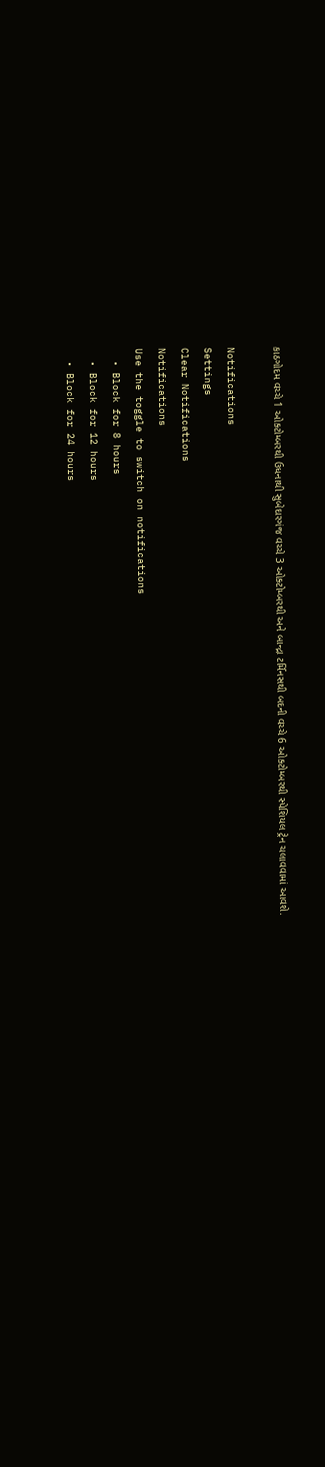કાઠગોદમ વચ્ચે 1 ઓક્ટોમ્બરથી ઉધનાથી સુબેદારગંજ વચ્ચે 3 ઓક્ટોમ્બરથી અને બાન્દ્રા ટર્મિનસથી બદની વચ્ચે 6 ઓક્ટોમ્બરથી સ્પેશિયલ ટ્રેન ચલાવવામાં આવશે.

Notifications
Settings
Clear Notifications
Notifications
Use the toggle to switch on notifications
  • Block for 8 hours
  • Block for 12 hours
  • Block for 24 hours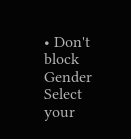• Don't block
Gender
Select your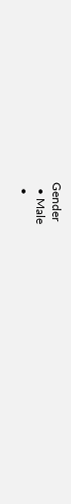Gender
  • Male
  •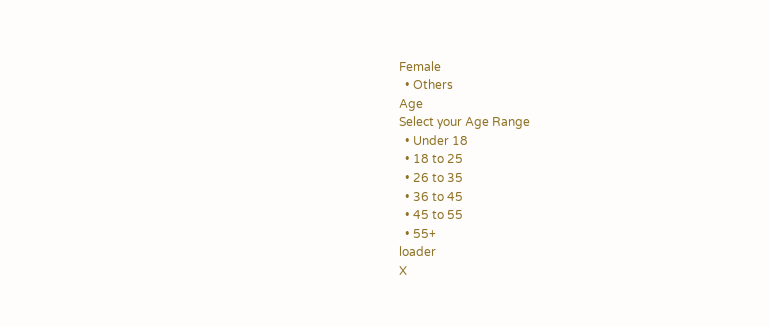Female
  • Others
Age
Select your Age Range
  • Under 18
  • 18 to 25
  • 26 to 35
  • 36 to 45
  • 45 to 55
  • 55+
loader
X